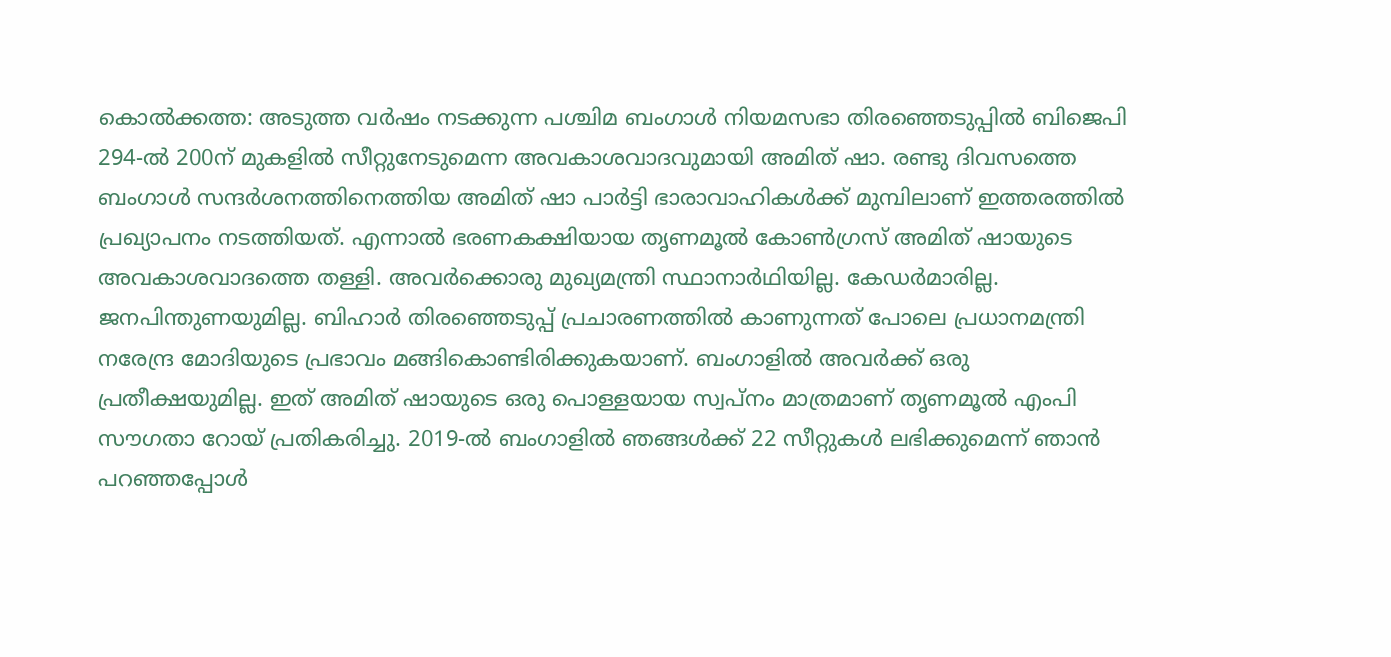കൊൽക്കത്ത: അടുത്ത വർഷം നടക്കുന്ന പശ്ചിമ ബംഗാൾ നിയമസഭാ തിരഞ്ഞെടുപ്പിൽ ബിജെപി 294-ൽ 200ന് മുകളിൽ സീറ്റുനേടുമെന്ന അവകാശവാദവുമായി അമിത് ഷാ. രണ്ടു ദിവസത്തെ ബംഗാൾ സന്ദർശനത്തിനെത്തിയ അമിത് ഷാ പാർട്ടി ഭാരാവാഹികൾക്ക് മുമ്പിലാണ് ഇത്തരത്തിൽ പ്രഖ്യാപനം നടത്തിയത്. എന്നാൽ ഭരണകക്ഷിയായ തൃണമൂൽ കോൺഗ്രസ് അമിത് ഷായുടെ അവകാശവാദത്തെ തള്ളി. അവർക്കൊരു മുഖ്യമന്ത്രി സ്ഥാനാർഥിയില്ല. കേഡർമാരില്ല. ജനപിന്തുണയുമില്ല. ബിഹാർ തിരഞ്ഞെടുപ്പ് പ്രചാരണത്തിൽ കാണുന്നത് പോലെ പ്രധാനമന്ത്രി നരേന്ദ്ര മോദിയുടെ പ്രഭാവം മങ്ങികൊണ്ടിരിക്കുകയാണ്. ബംഗാളിൽ അവർക്ക് ഒരു പ്രതീക്ഷയുമില്ല. ഇത് അമിത് ഷായുടെ ഒരു പൊള്ളയായ സ്വപ്നം മാത്രമാണ് തൃണമൂൽ എംപി സൗഗതാ റോയ് പ്രതികരിച്ചു. 2019-ൽ ബംഗാളിൽ ഞങ്ങൾക്ക് 22 സീറ്റുകൾ ലഭിക്കുമെന്ന് ഞാൻ പറഞ്ഞപ്പോൾ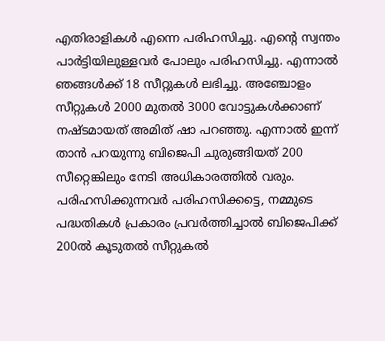എതിരാളികൾ എന്നെ പരിഹസിച്ചു. എന്റെ സ്വന്തം പാർട്ടിയിലുള്ളവർ പോലും പരിഹസിച്ചു. എന്നാൽ ഞങ്ങൾക്ക് 18 സീറ്റുകൾ ലഭിച്ചു. അഞ്ചോളം സീറ്റുകൾ 2000 മുതൽ 3000 വോട്ടുകൾക്കാണ് നഷ്ടമായത് അമിത് ഷാ പറഞ്ഞു. എന്നാൽ ഇന്ന് താൻ പറയുന്നു ബിജെപി ചുരുങ്ങിയത് 200 സീറ്റെങ്കിലും നേടി അധികാരത്തിൽ വരും. പരിഹസിക്കുന്നവർ പരിഹസിക്കട്ടെ, നമ്മുടെ പദ്ധതികൾ പ്രകാരം പ്രവർത്തിച്ചാൽ ബിജെപിക്ക് 200ൽ കൂടുതൽ സീറ്റുകൽ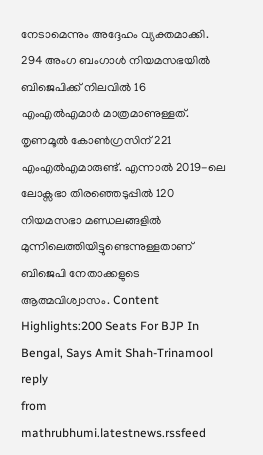നേടാമെന്നും അദ്ദേഹം വ്യക്തമാക്കി. 294 അംഗ ബംഗാൾ നിയമസഭയിൽ ബിജെപിക്ക് നിലവിൽ 16 എംഎൽഎമാർ മാത്രമാണുള്ളത്. തൃണമൂൽ കോൺഗ്രസിന് 221 എംഎൽഎമാരുണ്ട്. എന്നാൽ 2019-ലെ ലോക്സഭാ തിരഞ്ഞെടുപ്പിൽ 120 നിയമസഭാ മണ്ഡലങ്ങളിൽ മുന്നിലെത്തിയിട്ടുണ്ടെന്നുള്ളതാണ് ബിജെപി നേതാക്കളുടെ ആത്മവിശ്വാസം. Content Highlights:200 Seats For BJP In Bengal, Says Amit Shah-Trinamool reply
from mathrubhumi.latestnews.rssfeed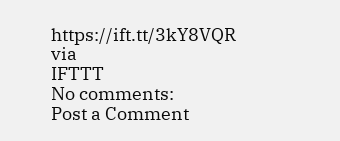https://ift.tt/3kY8VQR
via
IFTTT
No comments:
Post a Comment